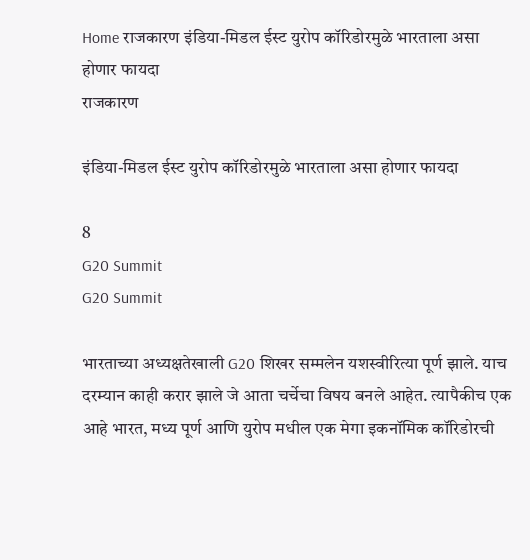Home राजकारण इंडिया-मिडल ईस्ट युरोप कॉरिडोरमुळे भारताला असा होणार फायदा
राजकारण

इंडिया-मिडल ईस्ट युरोप कॉरिडोरमुळे भारताला असा होणार फायदा

8
G20 Summit
G20 Summit

भारताच्या अध्यक्षतेखाली G20 शिखर सम्मलेन यशस्वीरित्या पूर्ण झाले. याच दरम्यान काही करार झाले जे आता चर्चेचा विषय बनले आहेत. त्यापैकीच एक आहे भारत, मध्य पूर्ण आणि युरोप मधील एक मेगा इकनॉमिक कॉरिडोरची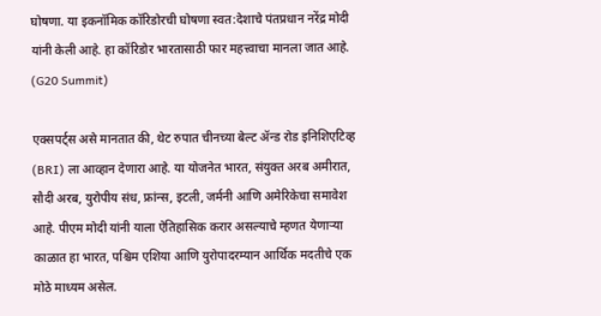घोषणा. या इकनॉमिक कॉरिडोरची घोषणा स्वत:देशाचे पंतप्रधान नरेंद्र मोदी यांनी केली आहे. हा कॉरिडोर भारतासाठी फार महत्त्वाचा मानला जात आहे. (G20 Summit)

एक्सपर्ट्स असे मानतात की, थेट रुपात चीनच्या बेल्ट ॲन्ड रोड इनिशिएटिव्ह (BRI) ला आव्हान देणारा आहे. या योजनेत भारत, संयुक्त अरब अमीरात, सौदी अरब, युरोपीय संध, फ्रांन्स, इटली, जर्मनी आणि अमेरिकेचा समावेश आहे. पीएम मोदी यांनी याला ऐतिहासिक करार असल्याचे म्हणत येणाऱ्या काळात हा भारत, पश्चिम एशिया आणि युरोपादरम्यान आर्थिक मदतीचे एक मोठे माध्यम असेल.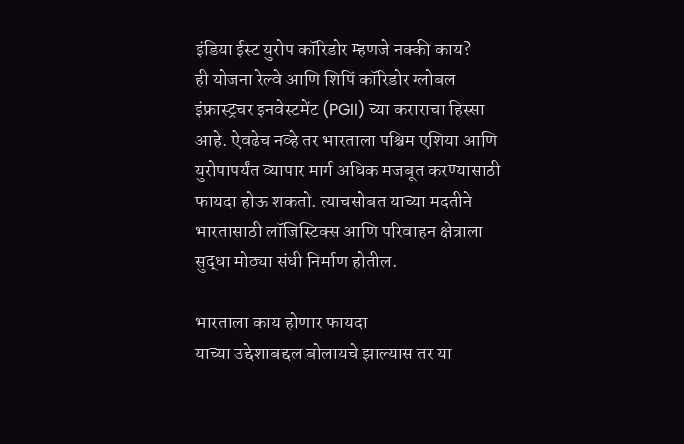इंडिया ईस्ट युरोप कॉरिडोर म्हणजे नक्की काय?
ही योजना रेल्वे आणि शिपिं कॉरिडोर ग्लोबल इंफ्रास्ट्रचर इनवेस्टमेंट (PGII) च्या कराराचा हिस्सा आहे. ऐवढेच नव्हे तर भारताला पश्चिम एशिया आणि युरोपापर्यंत व्यापार मार्ग अधिक मजबूत करण्यासाठी फायदा होऊ शकतो. त्याचसोबत याच्या मदतीने भारतासाठी लॉजिस्टिक्स आणि परिवाहन क्षेत्राला सुद्धा मोठ्या संधी निर्माण होतील.

भारताला काय होणार फायदा
याच्या उद्देशाबद्दल बोलायचे झाल्यास तर या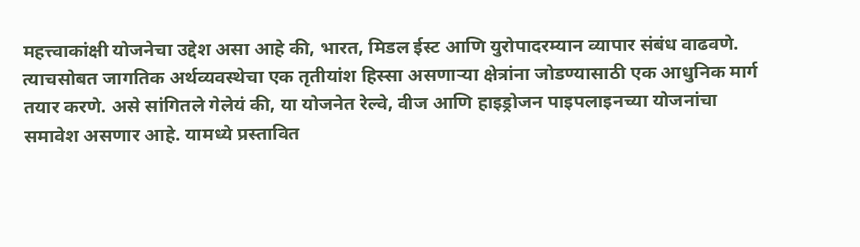महत्त्वाकांक्षी योजनेचा उद्देश असा आहे की, भारत, मिडल ईस्ट आणि युरोपादरम्यान व्यापार संबंध वाढवणे. त्याचसोबत जागतिक अर्थव्यवस्थेचा एक तृतीयांश हिस्सा असणाऱ्या क्षेत्रांना जोडण्यासाठी एक आधुनिक मार्ग तयार करणे. असे सांगितले गेलेयं की, या योजनेत रेल्वे, वीज आणि हाइड्रोजन पाइपलाइनच्या योजनांचा समावेश असणार आहे. यामध्ये प्रस्तावित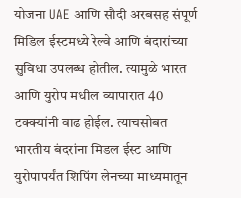योजना UAE आणि सौदी अरबसह संपूर्ण मिडिल ईस्टमध्ये रेल्वे आणि बंदारांच्या सुविधा उपलब्ध होतील. त्यामुळे भारत आणि युरोप मधील व्यापारात 40 टक्क्यांनी वाढ होईल. त्याचसोबत भारतीय बंदरांना मिडल ईस्ट आणि युरोपापर्यंत शिपिंग लेनच्या माध्यमातून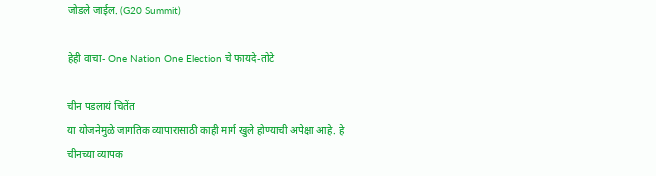जोडले जाईल. (G20 Summit)

हेही वाचा- One Nation One Election चे फायदे-तोटे

चीन पडलायं चितेंत
या योजनेमुळे जागतिक व्यापारासाठी काही मार्ग खुले होण्याची अपेक्षा आहे. हे चीनच्या व्यापक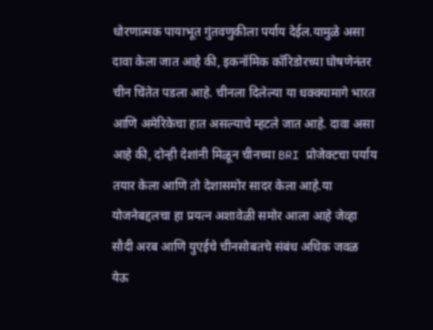धोरणात्मक पायाभूत गुंतवणुकीला पर्याय देईल.यामुळे असा दावा केला जात आहे की, इकनॉमिक कॉरिडोरच्या घोषणेनंतर चीन चिंतेत पडला आहे. चीनला दिलेल्या या धक्क्यामागे भारत आणि अमेरिकेचा हात असल्याचे म्हटले जात आहे. दावा असा आहे की, दोन्ही देशांनी मिळून चीनच्या BRI प्रोजेक्टचा पर्याय तयार केला आणि तो देशासमोर सादर केला आहे.या योजनेबद्दलचा हा प्रयत्न अशावेळी समोर आला आहे जेव्हा सौदी अरब आणि युएईचे चीनसोबतचे संबंध अधिक जवळ येऊ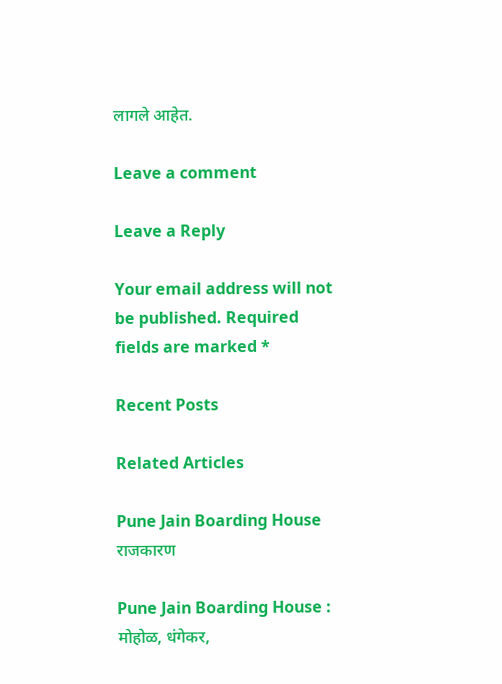लागले आहेत.

Leave a comment

Leave a Reply

Your email address will not be published. Required fields are marked *

Recent Posts

Related Articles

Pune Jain Boarding House
राजकारण

Pune Jain Boarding House : मोहोळ, धंगेकर,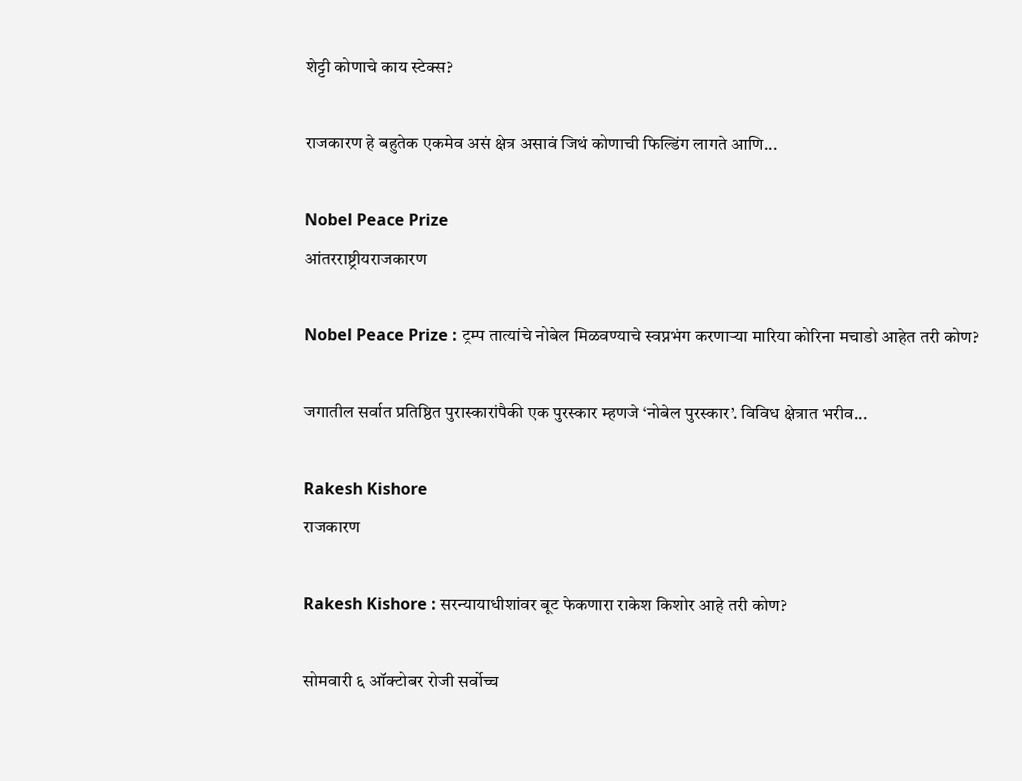शेट्टी कोणाचे काय स्टेक्स?

राजकारण हे बहुतेक एकमेव असं क्षेत्र असावं जिथं कोणाची फिल्डिंग लागते आणि...

Nobel Peace Prize
आंतरराष्ट्रीयराजकारण

Nobel Peace Prize : ट्रम्प तात्यांचे नोबेल मिळवण्याचे स्वप्नभंग करणाऱ्या मारिया कोरिना मचाडो आहेत तरी कोण?

जगातील सर्वात प्रतिष्ठित पुरास्कारांपैकी एक पुरस्कार म्हणजे ‘नोबेल पुरस्कार’. विविध क्षेत्रात भरीव...

Rakesh Kishore
राजकारण

Rakesh Kishore : सरन्यायाधीशांवर बूट फेकणारा राकेश किशोर आहे तरी कोण?

सोमवारी ६ ऑक्टोबर रोजी सर्वोच्च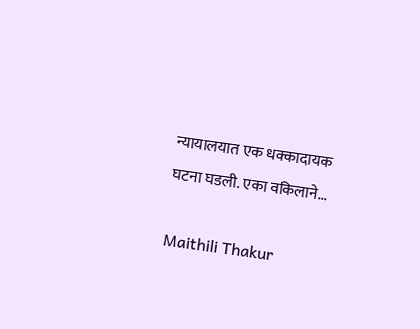न्यायालयात एक धक्कादायक घटना घडली. एका वकिलाने...

Maithili Thakur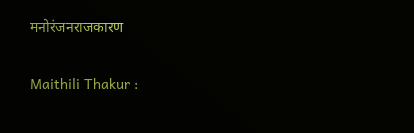मनोरंजनराजकारण

Maithili Thakur :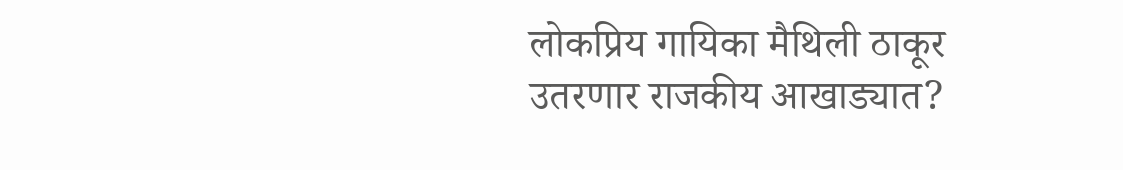लोकप्रिय गायिका मैथिली ठाकूर उतरणार राजकीय आखाड्यात?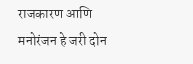राजकारण आणि मनोरंजन हे जरी दोन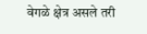वेगळे क्षेत्र असले तरी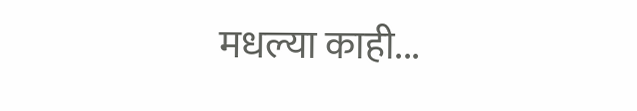मधल्या काही...